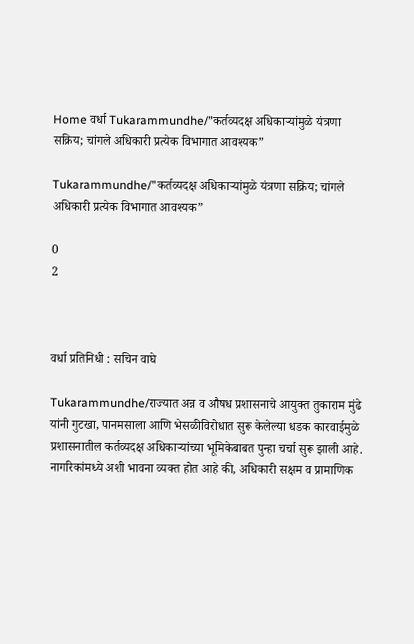Home वर्धा Tukarammundhe/”कर्तव्यदक्ष अधिकाऱ्यांमुळे यंत्रणा सक्रिय; चांगले अधिकारी प्रत्येक विभागात आवश्यक”

Tukarammundhe/”कर्तव्यदक्ष अधिकाऱ्यांमुळे यंत्रणा सक्रिय; चांगले अधिकारी प्रत्येक विभागात आवश्यक”

0
2



वर्धा प्रतिनिधी : सचिन वाघे

Tukarammundhe/राज्यात अन्न व औषध प्रशासनाचे आयुक्त तुकाराम मुंढे यांनी गुटखा, पानमसाला आणि भेसळीविरोधात सुरू केलेल्या धडक कारवाईमुळे प्रशासनातील कर्तव्यदक्ष अधिकाऱ्यांच्या भूमिकेबाबत पुन्हा चर्चा सुरू झाली आहे. नागरिकांमध्ये अशी भावना व्यक्त होत आहे की, अधिकारी सक्षम व प्रामाणिक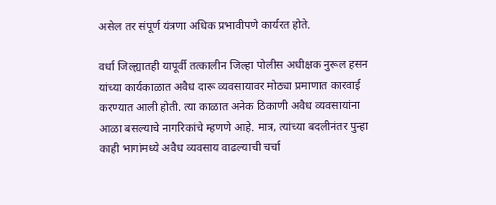असेल तर संपूर्ण यंत्रणा अधिक प्रभावीपणे कार्यरत होते.

वर्धा जिल्ह्यातही यापूर्वी तत्कालीन जिल्हा पोलीस अधीक्षक नुरूल हसन यांच्या कार्यकाळात अवैध दारू व्यवसायावर मोठ्या प्रमाणात कारवाई करण्यात आली होती. त्या काळात अनेक ठिकाणी अवैध व्यवसायांना आळा बसल्याचे नागरिकांचे म्हणणे आहे. मात्र, त्यांच्या बदलीनंतर पुन्हा काही भागांमध्ये अवैध व्यवसाय वाढल्याची चर्चा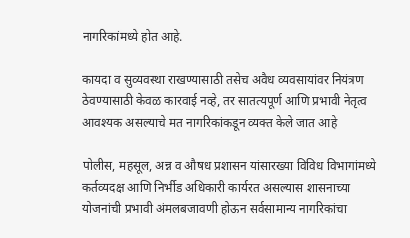नागरिकांमध्ये होत आहे.

कायदा व सुव्यवस्था राखण्यासाठी तसेच अवैध व्यवसायांवर नियंत्रण ठेवण्यासाठी केवळ कारवाई नव्हे, तर सातत्यपूर्ण आणि प्रभावी नेतृत्व आवश्यक असल्याचे मत नागरिकांकडून व्यक्त केले जात आहे

पोलीस, महसूल, अन्न व औषध प्रशासन यांसारख्या विविध विभागांमध्ये कर्तव्यदक्ष आणि निर्भीड अधिकारी कार्यरत असल्यास शासनाच्या योजनांची प्रभावी अंमलबजावणी होऊन सर्वसामान्य नागरिकांचा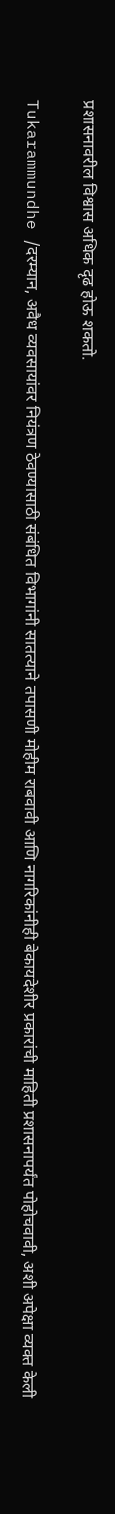प्रशासनावरील विश्वास अधिक दृढ होऊ शकतो.

Tukarammundhe /दरम्यान, अवैध व्यवसायांवर नियंत्रण ठेवण्यासाठी संबंधित विभागांनी सातत्याने तपासणी मोहीम राबवावी आणि नागरिकांनीही बेकायदेशीर प्रकारांची माहिती प्रशासनापर्यंत पोहोचवावी, अशी अपेक्षा व्यक्त केली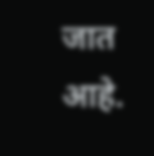जात आहे.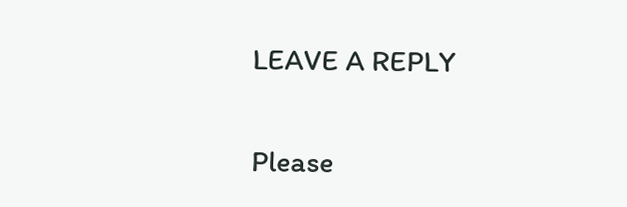LEAVE A REPLY

Please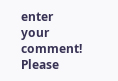enter your comment!
Please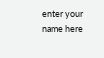enter your name here